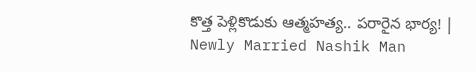కొత్త పెళ్లికొడుకు ఆత్మహత్య.. పరారైన భార్య! | Newly Married Nashik Man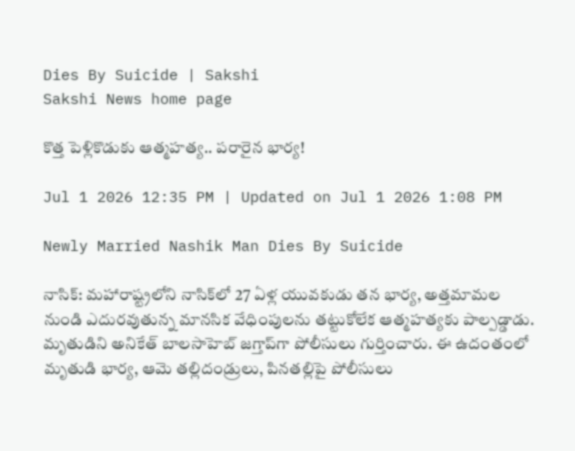Dies By Suicide | Sakshi
Sakshi News home page

కొత్త పెళ్లికొడుకు ఆత్మహత్య.. పరారైన భార్య!

Jul 1 2026 12:35 PM | Updated on Jul 1 2026 1:08 PM

Newly Married Nashik Man Dies By Suicide

నాసిక్: మహారాష్ట్రలోని నాసిక్‌లో 27 ఏళ్ల యువకుడు తన భార్య, అత్తమామల నుండి ఎదురవుతున్న మానసిక వేధింపులను తట్టుకోలేక ఆత్మహత్యకు పాల్పడ్డాడు. మృతుడిని అనికేత్ బాలసాహెబ్ జగ్తాప్‌గా పోలీసులు గుర్తించారు. ఈ ఉదంతంలో మృతుడి భార్య, ఆమె తల్లిదండ్రులు, పినతల్లిపై పోలీసులు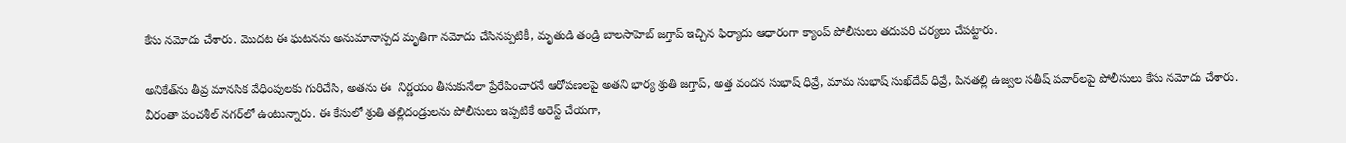కేసు నమోదు చేశారు. మొదట ఈ ఘటనను అనుమానాస్పద మృతిగా నమోదు చేసినప్పటికీ, మృతుడి తండ్రి బాలసాహెబ్ జగ్తాప్ ఇచ్చిన ఫిర్యాదు ఆధారంగా క్యాంప్ పోలీసులు తదుపరి చర్యలు చేపట్టారు.

అనికేత్‌ను తీవ్ర మానసిక వేధింపులకు గురిచేసి, అతను ఈ  నిర్ణయం తీసుకునేలా ప్రేరేపించారనే ఆరోపణలపై అతని భార్య శ్రుతి జగ్తాప్, అత్త వందన సుభాష్ ధివ్రే, మామ సుభాష్ సుఖ్‌దేవ్ ధివ్రే, పినతల్లి ఉజ్వల సతీష్ పవార్‌లపై పోలీసులు కేసు నమోదు చేశారు. వీరంతా పంచశీల్ నగర్‌లో ఉంటున్నారు. ఈ కేసులో శ్రుతి తల్లిదండ్రులను పోలీసులు ఇప్పటికే అరెస్ట్ చేయగా,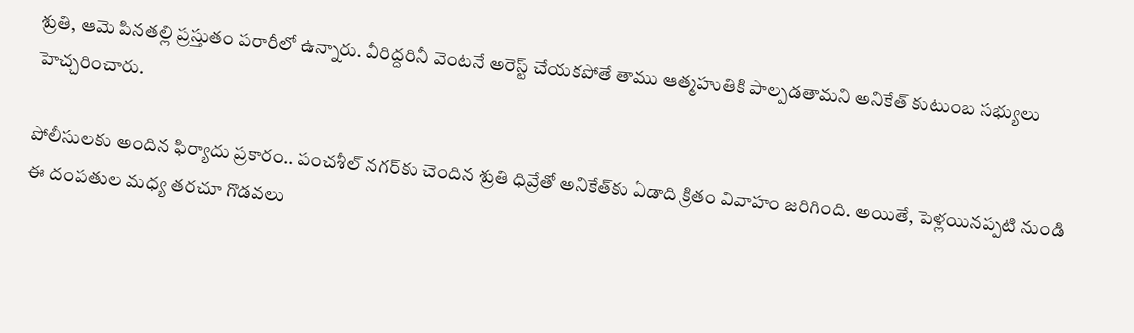శ్రుతి, ఆమె పినతల్లి ప్రస్తుతం పరారీలో ఉన్నారు. వీరిద్దరినీ వెంటనే అరెస్ట్ చేయకపోతే తాము ఆత్మహుతికి పాల్పడతామని అనికేత్ కుటుంబ సభ్యులు హెచ్చరించారు.

పోలీసులకు అందిన ఫిర్యాదు ప్రకారం.. పంచశీల్ నగర్‌కు చెందిన శ్రుతి ధివ్రేతో అనికేత్‌కు ఏడాది క్రితం వివాహం జరిగింది. అయితే, పెళ్లయినప్పటి నుండి ఈ దంపతుల మధ్య తరచూ గొడవలు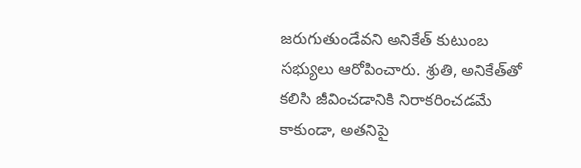జరుగుతుండేవని అనికేత్ కుటుంబ సభ్యులు ఆరోపించారు. శ్రుతి, అనికేత్‌తో కలిసి జీవించడానికి నిరాకరించడమే కాకుండా, అతనిపై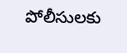పోలీసులకు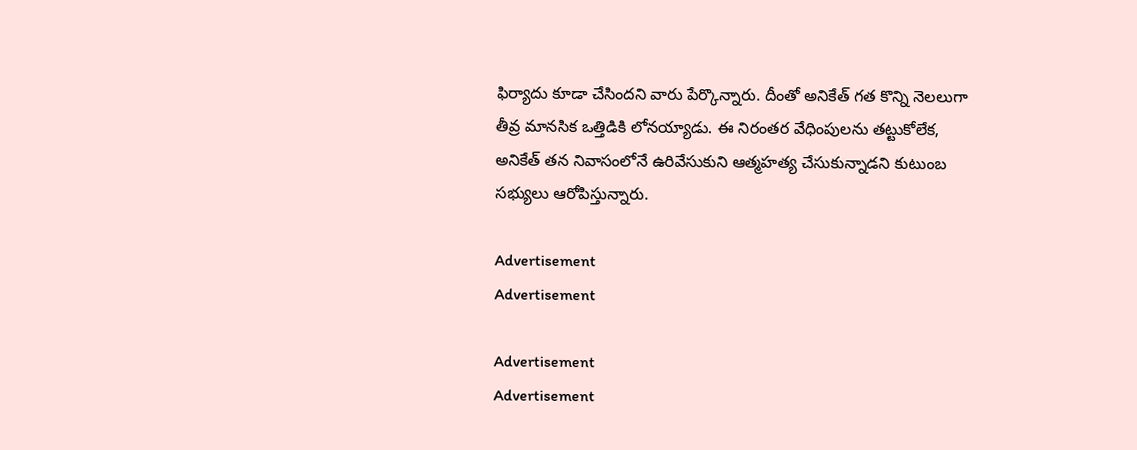ఫిర్యాదు కూడా చేసిందని వారు పేర్కొన్నారు. దీంతో అనికేత్ గత కొన్ని నెలలుగా తీవ్ర మానసిక ఒత్తిడికి లోనయ్యాడు. ఈ నిరంతర వేధింపులను తట్టుకోలేక, అనికేత్ తన నివాసంలోనే ఉరివేసుకుని ఆత్మహత్య చేసుకున్నాడని కుటుంబ సభ్యులు ఆరోపిస్తున్నారు.

Advertisement
Advertisement

Advertisement
Advertisement